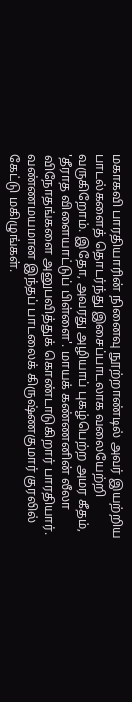மகாகவி பாரதியாரின் நினைவு நூற்றாண்டில் அவர் இயற்றிய பாடல்களைத் தொடர்ந்து இசைப்பாடலாக வலையேற்றி வருகிறோம். இதோ, அவரது அழியாப் புகழ்பெற்ற அமர கீதம், 'தீராத விளையாட்டுப் பிள்ளை'. மாயக் கண்ணனின் லீலா விநோதங்களை அனுபவித்துக் கொண்டாடுகிறார் பாரதியார். வண்ணமயமான இந்தப் பாடலைக் கிருஷ்ணகுமார் குரலில் கேட்டு மகிழுங்கள்.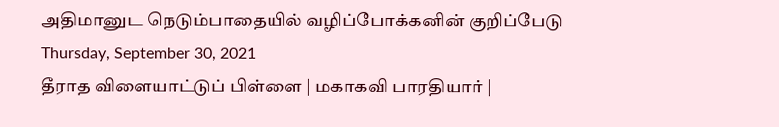அதிமானுட நெடும்பாதையில் வழிப்போக்கனின் குறிப்பேடு
Thursday, September 30, 2021
தீராத விளையாட்டுப் பிள்ளை | மகாகவி பாரதியார் |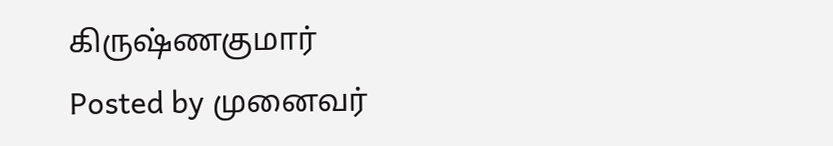கிருஷ்ணகுமார்
Posted by முனைவர்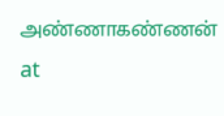அண்ணாகண்ணன் at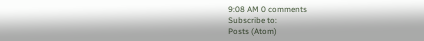9:08 AM 0 comments
Subscribe to:
Posts (Atom)